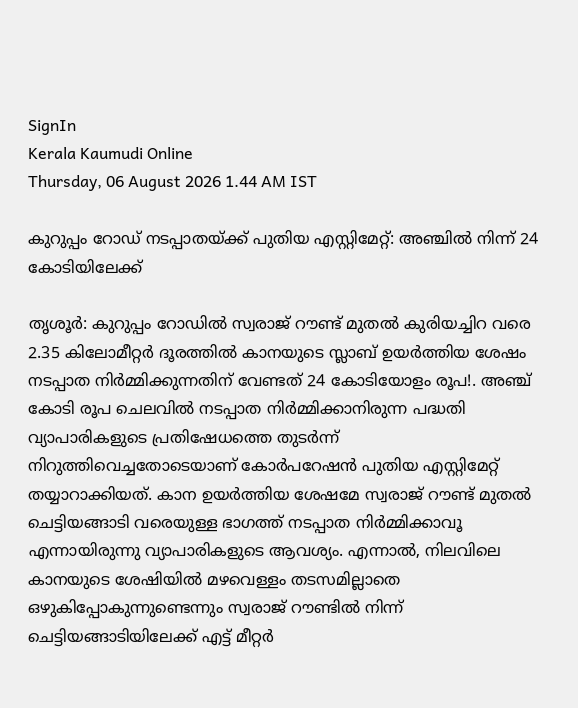SignIn
Kerala Kaumudi Online
Thursday, 06 August 2026 1.44 AM IST

കുറുപ്പം റോഡ് നടപ്പാതയ്ക്ക് പുതിയ എസ്റ്റിമേറ്റ്: അഞ്ചിൽ നിന്ന് 24 കോടിയിലേക്ക്‌

തൃശൂർ: കുറുപ്പം റോഡിൽ സ്വരാജ് റൗണ്ട് മുതൽ കുരിയച്ചിറ വരെ 2.35 കിലോമീറ്റർ ദൂരത്തിൽ കാനയുടെ സ്ലാബ് ഉയർത്തിയ ശേഷം നടപ്പാത നിർമ്മിക്കുന്നതിന് വേണ്ടത് 24 കോടിയോളം രൂപ!. അഞ്ച് കോടി രൂപ ചെലവിൽ നടപ്പാത നിർമ്മിക്കാനിരുന്ന പദ്ധതി വ്യാപാരികളുടെ പ്രതിഷേധത്തെ തുടർന്ന് നിറുത്തിവെച്ചതോടെയാണ് കോർപറേഷൻ പുതിയ എസ്റ്റിമേറ്റ് തയ്യാറാക്കിയത്. കാന ഉയർത്തിയ ശേഷമേ സ്വരാജ് റൗണ്ട് മുതൽ ചെട്ടിയങ്ങാടി വരെയുള്ള ഭാഗത്ത് നടപ്പാത നിർമ്മിക്കാവൂ എന്നായിരുന്നു വ്യാപാരികളുടെ ആവശ്യം. എന്നാൽ, നിലവിലെ കാനയുടെ ശേഷിയിൽ മഴവെള്ളം തടസമില്ലാതെ ഒഴുകിപ്പോകുന്നുണ്ടെന്നും സ്വരാജ് റൗണ്ടിൽ നിന്ന് ചെട്ടിയങ്ങാടിയിലേക്ക് എട്ട് മീറ്റർ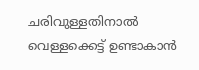ചരിവുള്ളതിനാൽ വെള്ളക്കെട്ട് ഉണ്ടാകാൻ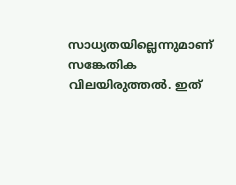സാധ്യതയില്ലെന്നുമാണ് സങ്കേതിക വിലയിരുത്തൽ. ഇത്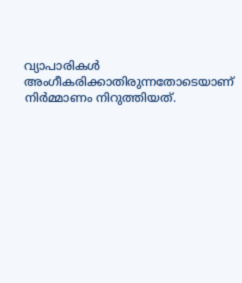വ്യാപാരികൾ അംഗീകരിക്കാതിരുന്നതോടെയാണ് നിർമ്മാണം നിറുത്തിയത്.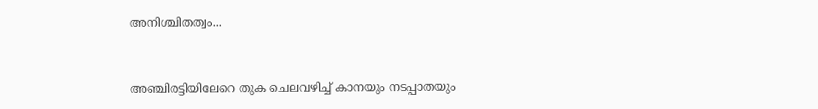അനിശ്ചിതത്വം...


അഞ്ചിരട്ടിയിലേറെ തുക ചെലവഴിച്ച് കാനയും നടപ്പാതയും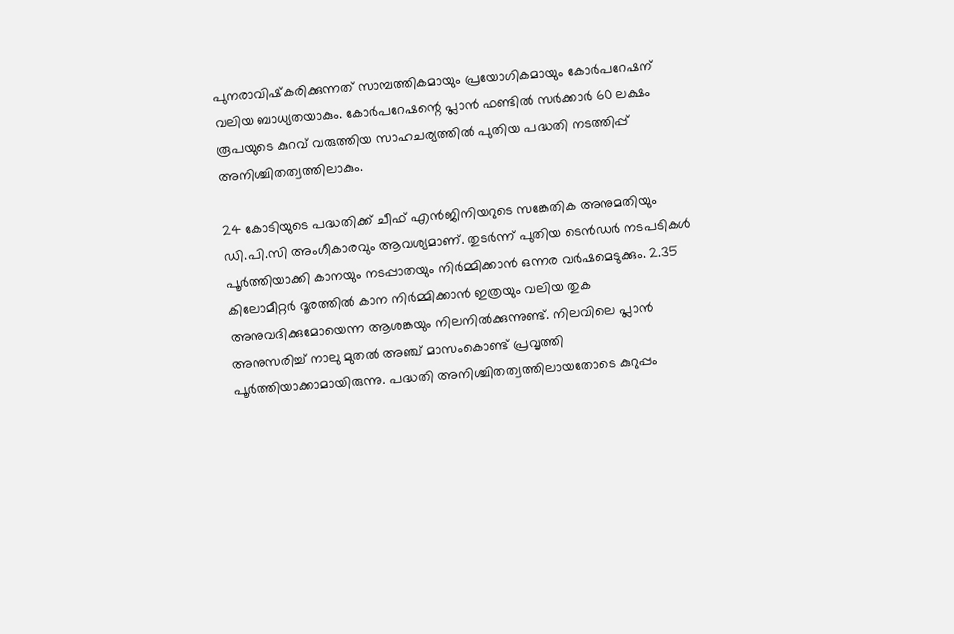പുനരാവിഷ്‌കരിക്കുന്നത് സാമ്പത്തികമായും പ്രയോഗികമായും കോർപറേഷന് വലിയ ബാധ്യതയാകും. കോർപറേഷന്റെ പ്ലാൻ ഫണ്ടിൽ സർക്കാർ 60 ലക്ഷം രൂപയുടെ കുറവ് വരുത്തിയ സാഹചര്യത്തിൽ പുതിയ പദ്ധതി നടത്തിപ്പ് അനിശ്ചിതത്വത്തിലാകും.

24 കോടിയുടെ പദ്ധതിക്ക് ചീഫ് എൻജിനിയറുടെ സങ്കേതിക അനുമതിയും ഡി.പി.സി അംഗീകാരവും ആവശ്യമാണ്. തുടർന്ന് പുതിയ ടെൻഡർ നടപടികൾ പൂർത്തിയാക്കി കാനയും നടപ്പാതയും നിർമ്മിക്കാൻ ഒന്നര വർഷമെടുക്കും. 2.35 കിലോമീറ്റർ ദൂരത്തിൽ കാന നിർമ്മിക്കാൻ ഇത്രയും വലിയ തുക അനുവദിക്കുമോയെന്ന ആശങ്കയും നിലനിൽക്കുന്നുണ്ട്. നിലവിലെ പ്ലാൻ അനുസരിച്ച് നാലു മുതൽ അഞ്ച് മാസംകൊണ്ട് പ്രവൃത്തി പൂർത്തിയാക്കാമായിരുന്നു. പദ്ധതി അനിശ്ചിതത്വത്തിലായതോടെ കുറുപ്പം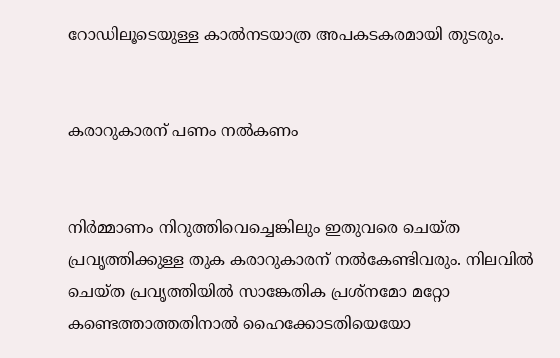റോഡിലൂടെയുള്ള കാൽനടയാത്ര അപകടകരമായി തുടരും.


കരാറുകാരന് പണം നൽകണം


നിർമ്മാണം നിറുത്തിവെച്ചെങ്കിലും ഇതുവരെ ചെയ്ത പ്രവൃത്തിക്കുള്ള തുക കരാറുകാരന് നൽകേണ്ടിവരും. നിലവിൽ ചെയ്ത പ്രവൃത്തിയിൽ സാങ്കേതിക പ്രശ്‌നമോ മറ്റോ കണ്ടെത്താത്തതിനാൽ ഹൈക്കോടതിയെയോ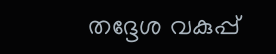തദ്ദേശ വകുപ്പ്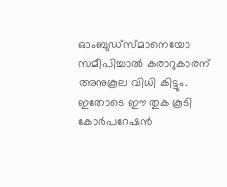ഓംബുഡ്‌സ്മാനെയോ സമീപിച്ചാൽ കരാറുകാരന് അനുകൂല വിധി കിട്ടും. ഇതോടെ ഈ തുക കൂടി കോർപറേഷൻ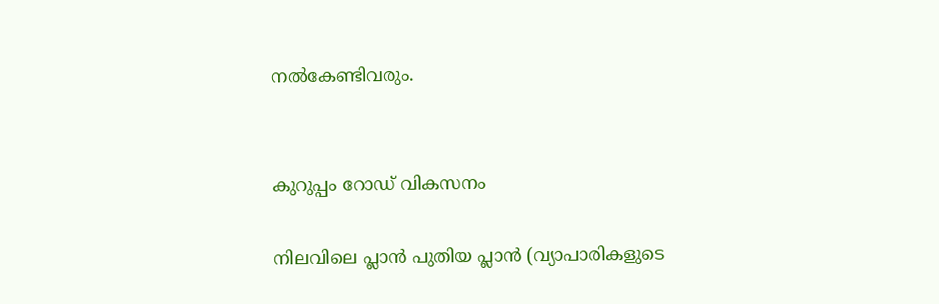നൽകേണ്ടിവരും.


കുറുപ്പം റോഡ് വികസനം

നിലവിലെ പ്ലാൻ പുതിയ പ്ലാൻ (വ്യാപാരികളുടെ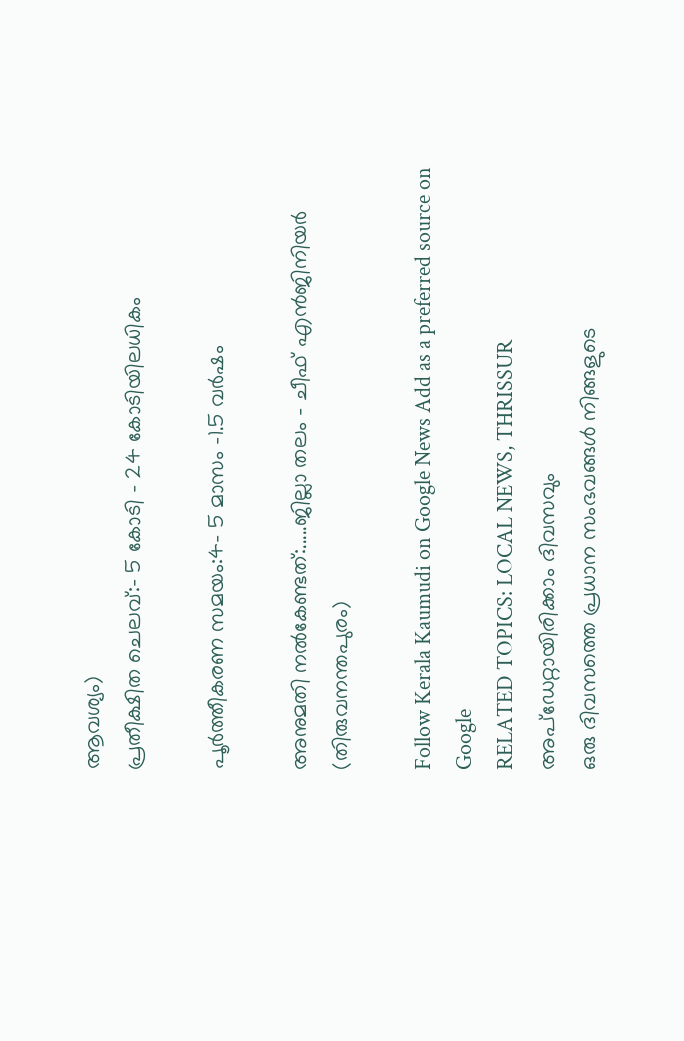ആവശ്യം)
പ്രതീക്ഷിത ചെലവ്:- 5 കോടി - 24 കോടിയിലധികം

പൂർത്തീകരണ സമയം:4- 5 മാസം -1.5 വർഷം

അനുമതി നൽകേണ്ടത്:.....ജില്ലാ തലം - ചീഫ് എൻജിനിയർ (തിരുവനന്തപുരം)

Follow Kerala Kaumudi on Google News Add as a preferred source on Google
RELATED TOPICS: LOCAL NEWS, THRISSUR
അപ്ഡേറ്റായിരിക്കാം ദിവസവും
ഒരു ദിവസത്തെ പ്രധാന സംഭവങ്ങൾ നിങ്ങളുടെ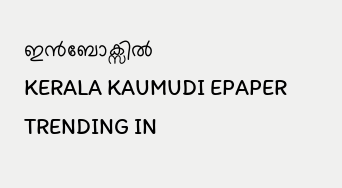ഇൻബോക്സിൽ
KERALA KAUMUDI EPAPER
TRENDING IN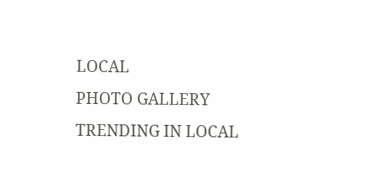LOCAL
PHOTO GALLERY
TRENDING IN LOCAL